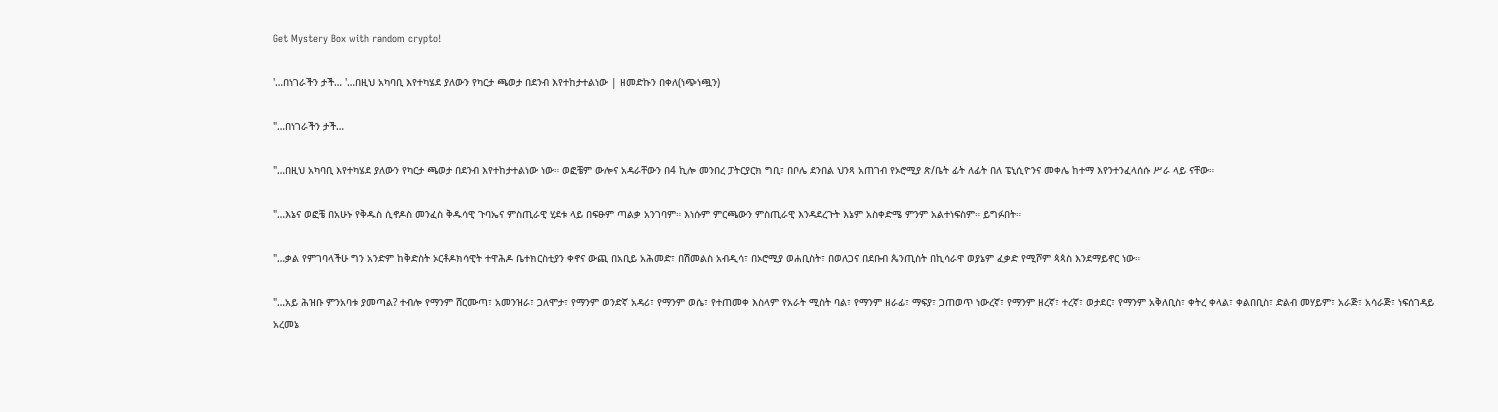Get Mystery Box with random crypto!

'…በነገራችን ታች… '…በዚህ አካባቢ እየተካሄደ ያለውን የካርታ ጫወታ በደንብ እየተከታተልነው | ዘመድኩን በቀለ(ነጭነጯን)

"…በነገራችን ታች…

"…በዚህ አካባቢ እየተካሄደ ያለውን የካርታ ጫወታ በደንብ እየተከታተልነው ነው። ወፎቼም ውሎና አዳራቸውን በ4 ኪሎ መንበረ ፓትርያርክ ግቢ፣ በቦሌ ደንበል ህንጻ አጠገብ የኦሮሚያ ጽ/ቤት ፊት ለፊት በለ ፔኒሲዮንና መቀሌ ከተማ እየንተንፈላሰሱ ሥራ ላይ ናቸው።

"…እኔና ወፎቼ በአሁኑ የቅዱስ ሲኖዶስ መንፈስ ቅዱሳዊ ጉባኤና ምስጢራዊ ሂደቱ ላይ በፍፁም ጣልቃ አንገባም። እነሱም ምርጫውን ምስጢራዊ እንዳደረጉት እኔም አስቀድሜ ምንም አልተነፍስም። ይግፉበት።

"…ቃል የምገባላችሁ ግን አንድም ከቅድስት ኦርቶዶክሳዊት ተዋሕዶ ቤተክርስቲያን ቀኖና ውጪ በአቢይ አሕመድ፣ በሽመልስ አብዲሳ፣ በኦሮሚያ ወሐቢስት፣ በወለጋና በደቡብ ጴንጢስት በኪሳራዋ ወያኔም ፈቃድ የሚሾም ጳጳስ እንደማይኖር ነው።

"…አይ ሕዝቡ ምንአባቱ ያመጣል? ተብሎ የማንም ሸርሙጣ፣ አመንዝራ፣ ጋለሞታ፣ የማንም ወንድኛ አዳሪ፣ የማንም ወሴ፣ የተጠመቀ እስላም የአራት ሚስት ባል፣ የማንም ዘራፊ፣ ማፍያ፣ ጋጠወጥ ነውረኛ፣ የማንም ዘረኛ፣ ተረኛ፣ ወታደር፣ የማንም አቅለቢስ፣ ቀትረ ቀላል፣ ቀልበቢስ፣ ድልብ መሃይም፣ አራጅ፣ አሳራጅ፣ ነፍሰገዳይ አረመኔ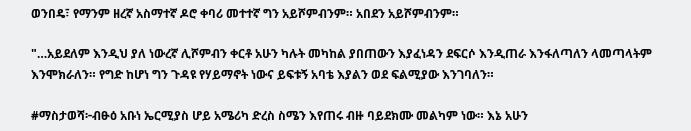ወንበዴ፣ የማንም ዘረኛ አስማተኛ ዶሮ ቀባሪ መተተኛ ግን አይሾምብንም። አበደን አይሾምብንም።

"…አይደለም እንዲህ ያለ ነውረኛ ሊሾምብን ቀርቶ አሁን ካሉት መካከል ያበጠውን እያፈነዳን ደፍርሶ እንዲጠራ እንፋለጣለን ላመጣላትም እንሞክራለን። የግድ ከሆነ ግን ጉዳዩ የሃይማኖት ነውና ይፍቱኝ አባቴ እያልን ወደ ፍልሚያው እንገባለን።

#ማስታወሻ፦ብፁዕ አቡነ ኤርሚያስ ሆይ አሜሪካ ድረስ ስሜን እየጠሩ ብዙ ባይደክሙ መልካም ነው። እኔ አሁን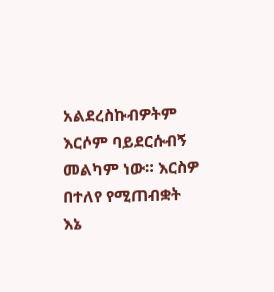አልደረስኩብዎትም እርሶም ባይደርሱብኝ መልካም ነው። እርስዎ በተለየ የሚጠብቋት እኔ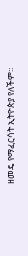ዘመዴ የማፈርሳት ኢትዮጵያ የለችም።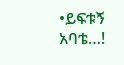•ይፍቱኝ አባቴ…!